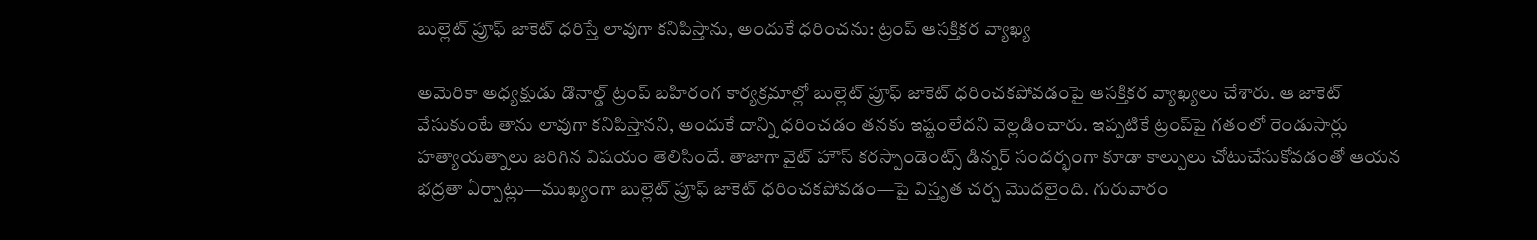బుల్లెట్ ప్రూఫ్ జాకెట్ ధరిస్తే లావుగా కనిపిస్తాను, అందుకే ధరించను: ట్రంప్ ఆసక్తికర వ్యాఖ్య

అమెరికా అధ్యక్షుడు డొనాల్డ్ ట్రంప్‌ బహిరంగ కార్యక్రమాల్లో బుల్లెట్‌ ప్రూఫ్‌ జాకెట్‌ ధరించకపోవడంపై ఆసక్తికర వ్యాఖ్యలు చేశారు. ఆ జాకెట్‌ వేసుకుంటే తాను లావుగా కనిపిస్తానని, అందుకే దాన్ని ధరించడం తనకు ఇష్టంలేదని వెల్లడించారు. ఇప్పటికే ట్రంప్‌పై గతంలో రెండుసార్లు హత్యాయత్నాలు జరిగిన విషయం తెలిసిందే. తాజాగా వైట్ హౌస్ కరస్పాండెంట్స్ డిన్నర్ సందర్భంగా కూడా కాల్పులు చోటుచేసుకోవడంతో ఆయన భద్రతా ఏర్పాట్లు—ముఖ్యంగా బుల్లెట్‌ ప్రూఫ్‌ జాకెట్‌ ధరించకపోవడం—పై విస్తృత చర్చ మొదలైంది. గురువారం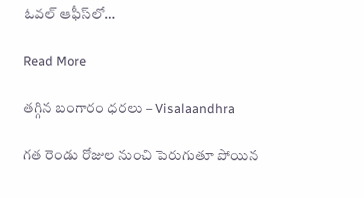ఓవల్‌ ఆఫీస్‌లో…

Read More

తగ్గిన బంగారం ధరలు – Visalaandhra

గత రెండు రోజుల నుంచి పెరుగుతూ పోయిన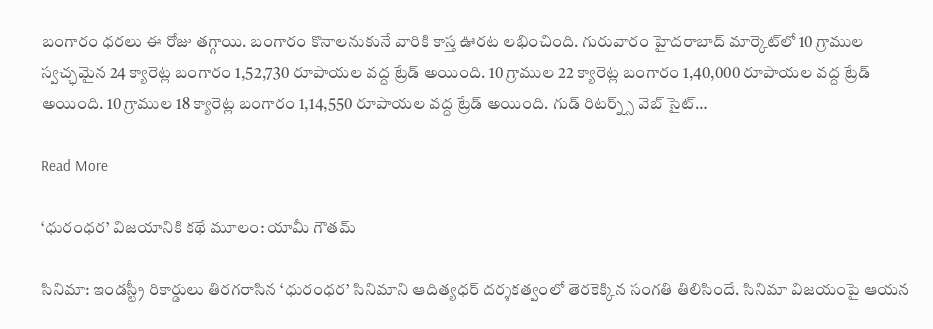బంగారం ధరలు ఈ రోజు తగ్గాయి. బంగారం కొనాలనుకునే వారికి కాస్త ఊరట లభించింది. గురువారం హైదరాబాద్ మార్కెట్‌లో 10 గ్రాముల స్వచ్ఛమైన 24 క్యారెట్ల బంగారం 1,52,730 రూపాయల వద్ద ట్రేడ్ అయింది. 10 గ్రాముల 22 క్యారెట్ల బంగారం 1,40,000 రూపాయల వద్ద ట్రేడ్ అయింది. 10 గ్రాముల 18 క్యారెట్ల బంగారం 1,14,550 రూపాయల వద్ద ట్రేడ్ అయింది. గుడ్ రిటర్న్స్ వెబ్ సైట్…

Read More

‘ధురంధర’ విజయానికి కథే మూలం: యామీ గౌతమ్

సినిమా: ఇండస్ట్రీ రికార్డులు తిరగరాసిన ‘ధురంధర’ సినిమాని ఆదిత్యధర్ దర్శకత్వంలో తెరకెక్కిన సంగతి తిలిసిందే. సినిమా విజయంపై ఆయన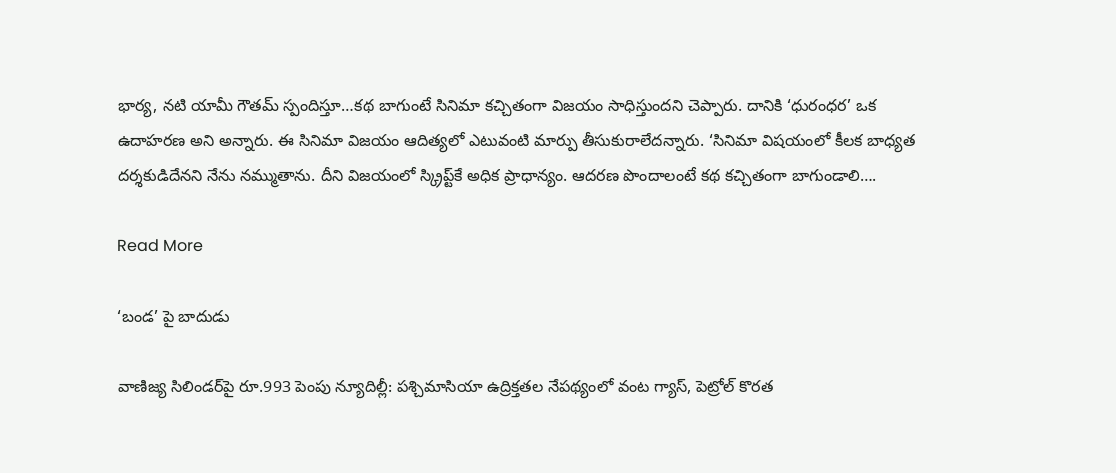భార్య, నటి యామీ గౌతమ్ స్పందిస్తూ…కథ బాగుంటే సినిమా కచ్చితంగా విజయం సాధిస్తుందని చెప్పారు. దానికి ‘ధురంధర’ ఒక ఉదాహరణ అని అన్నారు. ఈ సినిమా విజయం ఆదిత్యలో ఎటువంటి మార్పు తీసుకురాలేదన్నారు. ‘సినిమా విషయంలో కీలక బాధ్యత దర్శకుడిదేనని నేను నమ్ముతాను. దీని విజయంలో స్క్రిప్ట్‌కే అధిక ప్రాధాన్యం. ఆదరణ పొందాలంటే కథ కచ్చితంగా బాగుండాలి….

Read More

‘బండ’ పై బాదుడు

వాణిజ్య సిలిండర్‌పై రూ.993 పెంపు న్యూదిల్లీ: పశ్చిమాసియా ఉద్రిక్తతల నేపథ్యంలో వంట గ్యాస్, పెట్రోల్ కొరత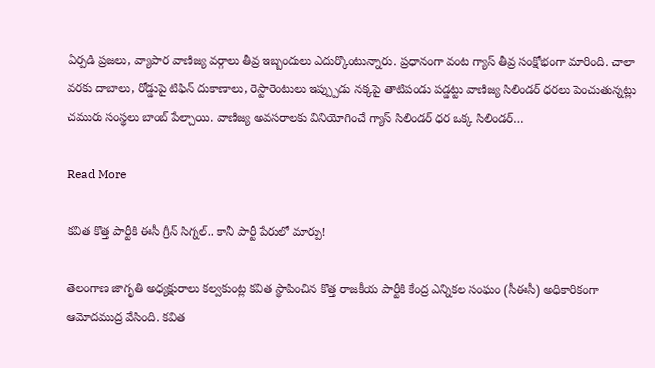ఏర్పడి ప్రజలు, వ్యాపార వాణిజ్య వర్గాలు తీవ్ర ఇబ్బందులు ఎదుర్కొంటున్నారు. ప్రధానంగా వంట గ్యాస్ తీవ్ర సంక్షోభంగా మారింది. చాలా వరకు దాబాలు, రోడ్డుపై టిఫిన్ దుకాణాలు, రెస్టారెంటులు ఇప్ప్పుడు నక్కపై తాటిపండు పడ్డట్టు వాణిజ్య సిలిండర్ ధరలు పెంచుతున్నట్లు చమురు సంస్థలు బాంబ్ పేల్చాయి. వాణిజ్య అవసరాలకు వినియోగించే గ్యాస్ సిలిండర్ ధర ఒక్క సిలిండర్…

Read More

కవిత కొత్త పార్టీకి ఈసీ గ్రీన్ సిగ్నల్.. కానీ పార్టీ పేరులో మార్పు!

తెలంగాణ జాగృతి అధ్యక్షురాలు కల్వకుంట్ల కవిత స్థాపించిన కొత్త రాజకీయ పార్టీకి కేంద్ర ఎన్నికల సంఘం (సీఈసీ) అధికారికంగా ఆమోదముద్ర వేసింది. కవిత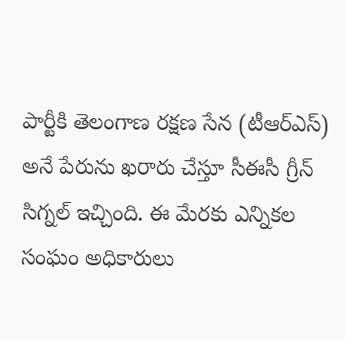పార్టీకి తెలంగాణ రక్షణ సేన (టీఆర్ఎస్) అనే పేరును ఖరారు చేస్తూ సీఈసీ గ్రీన్ సిగ్నల్ ఇచ్చింది. ఈ మేరకు ఎన్నికల సంఘం అధికారులు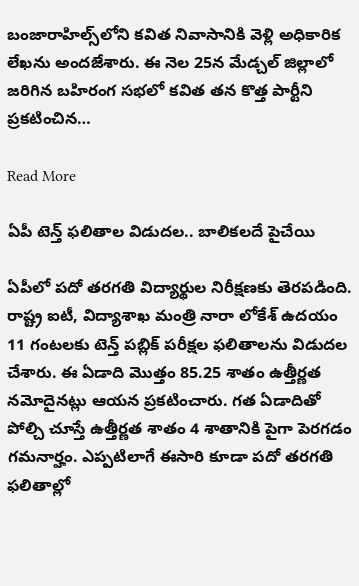బంజారాహిల్స్‌లోని కవిత నివాసానికి వెళ్లి అధికారిక లేఖను అందజేశారు. ఈ నెల‌ 25న మేడ్చల్ జిల్లాలో జరిగిన బహిరంగ సభలో క‌విత‌ తన కొత్త పార్టీని ప్రకటించిన…

Read More

ఏపీ టెన్త్ ఫలితాల విడుదల.. బాలికలదే పైచేయి

ఏపీలో పదో తరగతి విద్యార్థుల నిరీక్షణకు తెరపడింది. రాష్ట్ర ఐటీ, విద్యాశాఖ మంత్రి నారా లోకేశ్ ఉదయం 11 గంటలకు టెన్త్ పబ్లిక్ పరీక్షల ఫలితాలను విడుదల చేశారు. ఈ ఏడాది మొత్తం 85.25 శాతం ఉత్తీర్ణత నమోదైనట్లు ఆయన ప్రకటించారు. గత ఏడాదితో పోల్చి చూస్తే ఉత్తీర్ణత శాతం 4 శాతానికి పైగా పెరగడం గమనార్హం. ఎప్పటిలాగే ఈసారి కూడా పదో తరగతి ఫలితాల్లో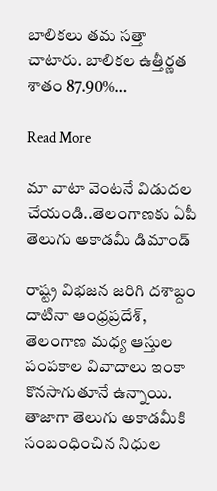బాలికలు తమ సత్తా చాటారు. బాలికల ఉత్తీర్ణత శాతం 87.90%…

Read More

మా వాటా వెంటనే విడుదల చేయండి..తెలంగాణకు ఏపీ తెలుగు అకాడమీ డిమాండ్

రాష్ట్ర విభజన జరిగి దశాబ్దం దాటినా ఆంధ్రప్రదేశ్, తెలంగాణ మధ్య ఆస్తుల పంపకాల వివాదాలు ఇంకా కొనసాగుతూనే ఉన్నాయి. తాజాగా తెలుగు అకాడమీకి సంబంధించిన నిధుల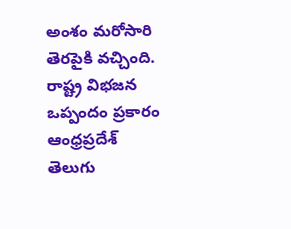అంశం మరోసారి తెరపైకి వచ్చింది. రాష్ట్ర విభజన ఒప్పందం ప్రకారం ఆంధ్రప్రదేశ్ తెలుగు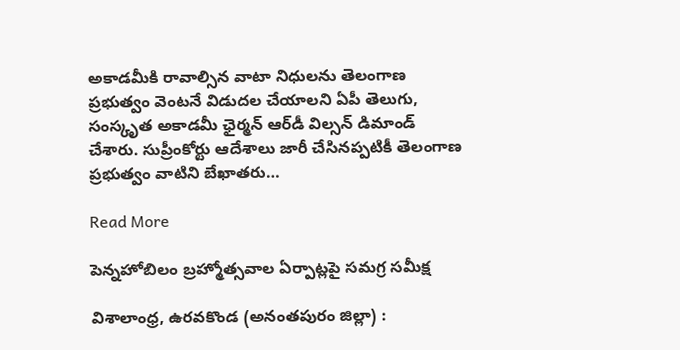అకాడమీకి రావాల్సిన వాటా నిధులను తెలంగాణ ప్రభుత్వం వెంటనే విడుదల చేయాలని ఏపీ తెలుగు, సంస్కృత అకాడమీ ఛైర్మన్‌ ఆర్‌డీ విల్సన్‌ డిమాండ్ చేశారు. సుప్రీంకోర్టు ఆదేశాలు జారీ చేసినప్పటికీ తెలంగాణ ప్రభుత్వం వాటిని బేఖాతరు…

Read More

పెన్నహోబిలం బ్రహ్మోత్సవాల ఏర్పాట్లపై సమగ్ర సమీక్ష

విశాలాంధ్ర, ఉరవకొండ (అనంతపురం జిల్లా) :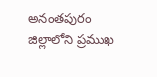అనంతపురం జిల్లాలోని ప్రముఖ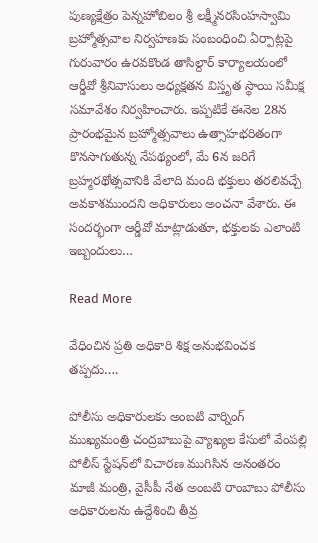పుణ్యక్షేత్రం పెన్నహోబిలం శ్రీ లక్ష్మీనరసింహస్వామి బ్రహ్మోత్సవాల నిర్వహణకు సంబంధించి ఏర్పాట్లపై గురువారం ఉరవకొండ తాసిల్దార్ కార్యాలయంలో ఆర్డీవో శ్రీనివాసులు అధ్యక్షతన విస్తృత స్థాయి సమీక్ష సమావేశం నిర్వహించారు. ఇప్పటికే ఈనెల 28న ప్రారంభమైన బ్రహ్మోత్సవాలు ఉత్సాహభరితంగా కొనసాగుతున్న నేపథ్యంలో, మే 6న జరిగే బ్రహ్మరథోత్సవానికి వేలాది మంది భక్తులు తరలివచ్చే అవకాశముందని అధికారులు అంచనా వేశారు. ఈ సందర్భంగా ఆర్డీవో మాట్లాడుతూ, భక్తులకు ఎలాంటి ఇబ్బందులు…

Read More

వేధించిన ప్రతి అధికారి శిక్ష అనుభవించక తప్పదు….

పోలీసు అధికారులకు అంబటి వార్నింగ్ ముఖ్యమంత్రి చంద్రబాబుపై వ్యాఖ్యల కేసులో వేంపల్లి పోలీస్ స్టేషన్‌లో విచారణ ముగిసిన అనంతరం మాజీ మంత్రి, వైసీపీ నేత అంబటి రాంబాబు పోలీసు అధికారులను ఉద్దేశించి తీవ్ర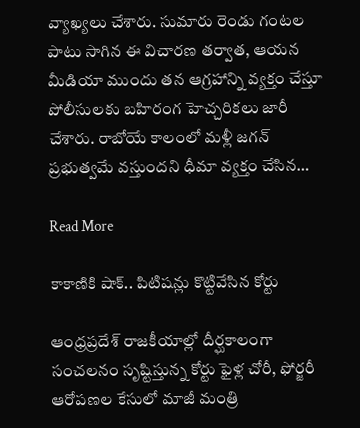వ్యాఖ్యలు చేశారు. సుమారు రెండు గంటల పాటు సాగిన ఈ విచారణ తర్వాత, ఆయన మీడియా ముందు తన ఆగ్రహాన్ని వ్యక్తం చేస్తూ పోలీసులకు బహిరంగ హెచ్చరికలు జారీ చేశారు. రాబోయే కాలంలో మళ్లీ జగన్ ప్రభుత్వమే వస్తుందని ధీమా వ్యక్తం చేసిన…

Read More

కాకాణికి షాక్.. పిటిషన్లు కొట్టివేసిన కోర్టు

ఆంధ్రప్రదేశ్ రాజకీయాల్లో దీర్ఘకాలంగా సంచలనం సృష్టిస్తున్న కోర్టు ఫైళ్ల చోరీ, ఫోర్జరీ ఆరోపణల కేసులో మాజీ మంత్రి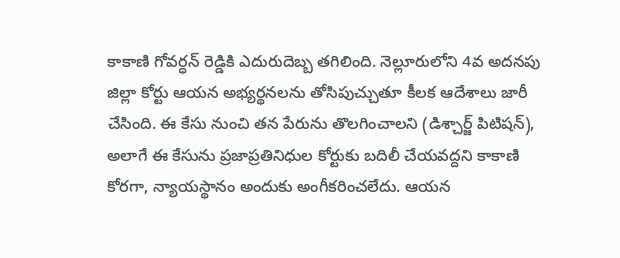కాకాణి గోవర్ధన్ రెడ్డికి ఎదురుదెబ్బ తగిలింది. నెల్లూరులోని 4వ అదనపు జిల్లా కోర్టు ఆయన అభ్యర్థనలను తోసిపుచ్చుతూ కీలక ఆదేశాలు జారీ చేసింది. ఈ కేసు నుంచి తన పేరును తొలగించాలని (డిశ్చార్జ్ పిటిషన్), అలాగే ఈ కేసును ప్రజాప్రతినిధుల కోర్టుకు బదిలీ చేయవద్దని కాకాణి కోరగా, న్యాయస్థానం అందుకు అంగీకరించలేదు. ఆయన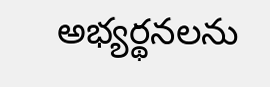అభ్యర్థనలను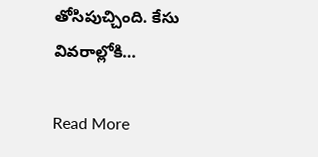తోసిపుచ్చింది. కేసు వివరాల్లోకి…

Read More